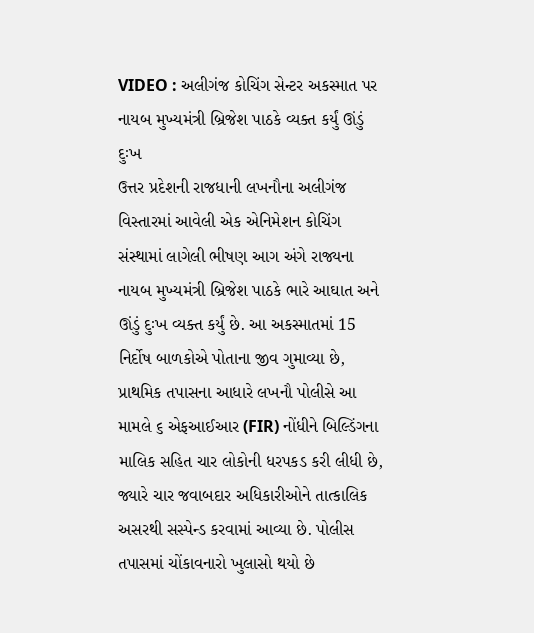VIDEO : અલીગંજ કોચિંગ સેન્ટર અકસ્માત પર નાયબ મુખ્યમંત્રી બ્રિજેશ પાઠકે વ્યક્ત કર્યું ઊંડું દુઃખ
ઉત્તર પ્રદેશની રાજધાની લખનૌના અલીગંજ વિસ્તારમાં આવેલી એક એનિમેશન કોચિંગ સંસ્થામાં લાગેલી ભીષણ આગ અંગે રાજ્યના નાયબ મુખ્યમંત્રી બ્રિજેશ પાઠકે ભારે આઘાત અને ઊંડું દુઃખ વ્યક્ત કર્યું છે. આ અકસ્માતમાં 15 નિર્દોષ બાળકોએ પોતાના જીવ ગુમાવ્યા છે, પ્રાથમિક તપાસના આધારે લખનૌ પોલીસે આ મામલે ૬ એફઆઈઆર (FIR) નોંધીને બિલ્ડિંગના માલિક સહિત ચાર લોકોની ધરપકડ કરી લીધી છે, જ્યારે ચાર જવાબદાર અધિકારીઓને તાત્કાલિક અસરથી સસ્પેન્ડ કરવામાં આવ્યા છે. પોલીસ તપાસમાં ચોંકાવનારો ખુલાસો થયો છે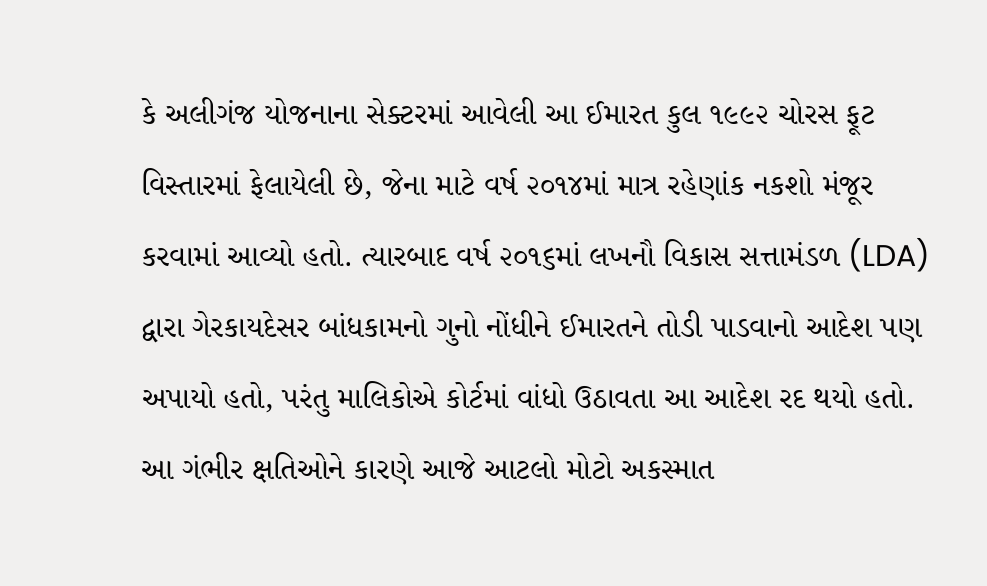કે અલીગંજ યોજનાના સેક્ટરમાં આવેલી આ ઈમારત કુલ ૧૯૯૨ ચોરસ ફૂટ વિસ્તારમાં ફેલાયેલી છે, જેના માટે વર્ષ ૨૦૧૪માં માત્ર રહેણાંક નકશો મંજૂર કરવામાં આવ્યો હતો. ત્યારબાદ વર્ષ ૨૦૧૬માં લખનૌ વિકાસ સત્તામંડળ (LDA) દ્વારા ગેરકાયદેસર બાંધકામનો ગુનો નોંધીને ઈમારતને તોડી પાડવાનો આદેશ પણ અપાયો હતો, પરંતુ માલિકોએ કોર્ટમાં વાંધો ઉઠાવતા આ આદેશ રદ થયો હતો. આ ગંભીર ક્ષતિઓને કારણે આજે આટલો મોટો અકસ્માત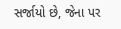સર્જાયો છે, જેના પર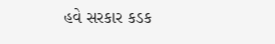હવે સરકાર કડક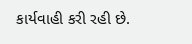કાર્યવાહી કરી રહી છે.